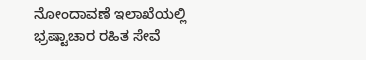ನೋಂದಾವಣೆ ಇಲಾಖೆಯಲ್ಲಿ ಭ್ರಷ್ಟಾಚಾರ ರಹಿತ ಸೇವೆ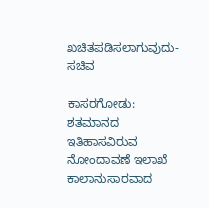ಖಚಿತಪಡಿಸಲಾಗುವುದು-ಸಚಿವ

ಕಾಸರಗೋಡು: ಶತಮಾನದ ಇತಿಹಾಸವಿರುವ ನೋಂದಾವಣೆ ಇಲಾಖೆ ಕಾಲಾನುಸಾರವಾದ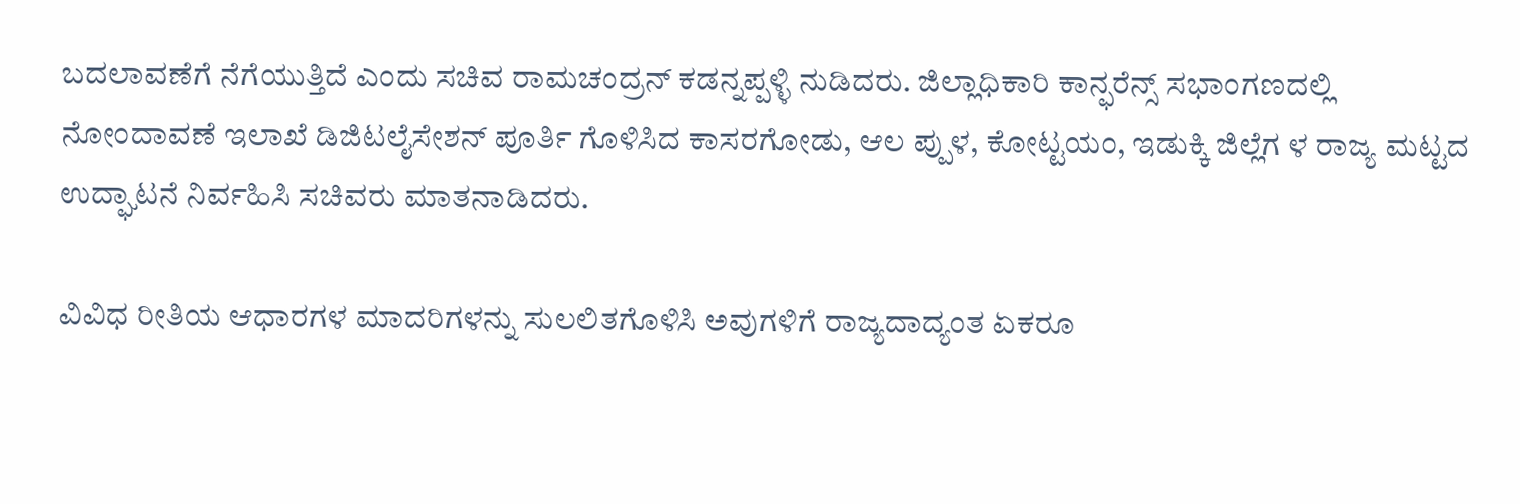ಬದಲಾವಣೆಗೆ ನೆಗೆಯುತ್ತಿದೆ ಎಂದು ಸಚಿವ ರಾಮಚಂದ್ರನ್ ಕಡನ್ನಪ್ಪಳ್ಳಿ ನುಡಿದರು. ಜಿಲ್ಲಾಧಿಕಾರಿ ಕಾನ್ಫರೆನ್ಸ್ ಸಭಾಂಗಣದಲ್ಲಿ ನೋಂದಾವಣೆ ಇಲಾಖೆ ಡಿಜಿಟಲೈಸೇಶನ್ ಪೂರ್ತಿ ಗೊಳಿಸಿದ ಕಾಸರಗೋಡು, ಆಲ ಪ್ಪುಳ, ಕೋಟ್ಟಯಂ, ಇಡುಕ್ಕಿ ಜಿಲ್ಲೆಗ ಳ ರಾಜ್ಯ ಮಟ್ಟದ ಉದ್ಘಾಟನೆ ನಿರ್ವಹಿಸಿ ಸಚಿವರು ಮಾತನಾಡಿದರು.

ವಿವಿಧ ರೀತಿಯ ಆಧಾರಗಳ ಮಾದರಿಗಳನ್ನು ಸುಲಲಿತಗೊಳಿಸಿ ಅವುಗಳಿಗೆ ರಾಜ್ಯದಾದ್ಯಂತ ಏಕರೂ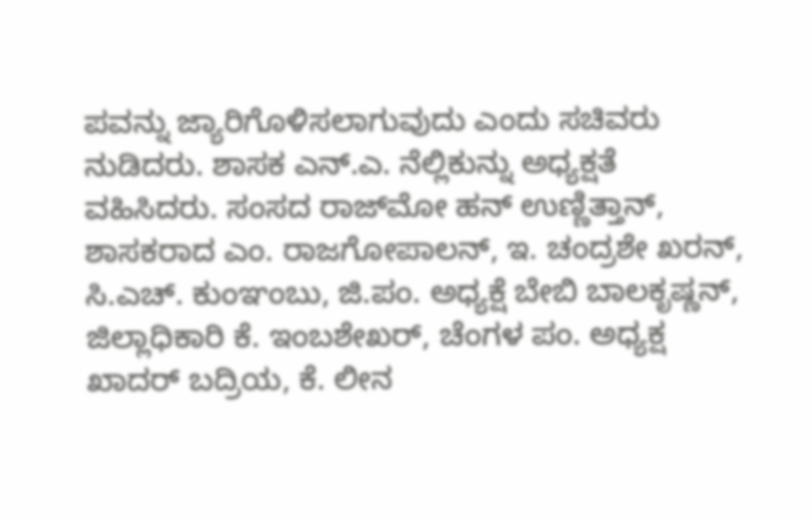ಪವನ್ನು ಜ್ಯಾರಿಗೊಳಿಸಲಾಗುವುದು ಎಂದು ಸಚಿವರು ನುಡಿದರು. ಶಾಸಕ ಎನ್.ಎ. ನೆಲ್ಲಿಕುನ್ನು ಅಧ್ಯಕ್ಷತೆ ವಹಿಸಿದರು. ಸಂಸದ ರಾಜ್‌ಮೋ ಹನ್ ಉಣ್ಣಿತ್ತಾನ್, ಶಾಸಕರಾದ ಎಂ. ರಾಜಗೋಪಾಲನ್, ಇ. ಚಂದ್ರಶೇ ಖರನ್, ಸಿ.ಎಚ್. ಕುಂಞಂಬು, ಜಿ.ಪಂ. ಅಧ್ಯಕ್ಷೆ ಬೇಬಿ ಬಾಲಕೃಷ್ಣನ್, ಜಿಲ್ಲಾಧಿಕಾರಿ ಕೆ. ಇಂಬಶೇಖರ್, ಚೆಂಗಳ ಪಂ. ಅಧ್ಯಕ್ಷ ಖಾದರ್ ಬದ್ರಿಯ, ಕೆ. ಲೀನ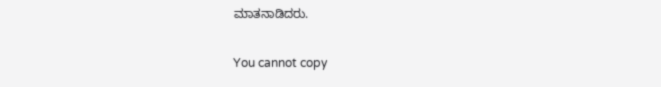ಮಾತನಾಡಿದರು.

You cannot copy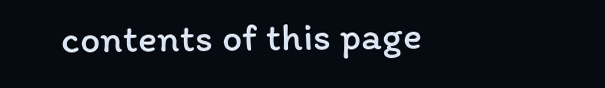contents of this page